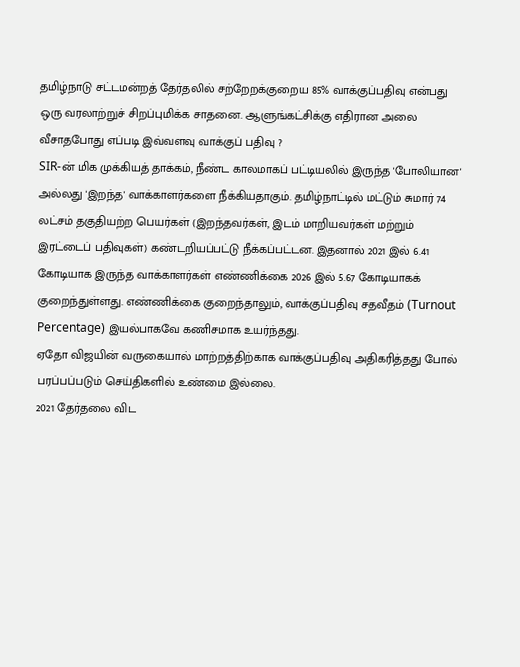தமிழ்நாடு சட்டமன்றத் தேர்தலில் சற்றேறக்குறைய 85% வாக்குப்பதிவு என்பது ஒரு வரலாற்றுச் சிறப்புமிக்க சாதனை. ஆளுங்கட்சிக்கு எதிரான அலை வீசாதபோது எப்படி இவ்வளவு வாக்குப் பதிவு ?
SIR-ன் மிக முக்கியத் தாக்கம், நீண்ட காலமாகப் பட்டியலில் இருந்த 'போலியான' அல்லது 'இறந்த' வாக்காளர்களை நீக்கியதாகும். தமிழ்நாட்டில் மட்டும் சுமார் 74 லட்சம் தகுதியற்ற பெயர்கள் (இறந்தவர்கள், இடம் மாறியவர்கள் மற்றும் இரட்டைப் பதிவுகள்) கண்டறியப்பட்டு நீக்கப்பட்டன. இதனால் 2021 இல் 6.41 கோடியாக இருந்த வாக்காளர்கள் எண்ணிக்கை 2026 இல் 5.67 கோடியாகக் குறைந்துள்ளது. எண்ணிக்கை குறைந்தாலும், வாக்குப்பதிவு சதவீதம் (Turnout Percentage) இயல்பாகவே கணிசமாக உயர்ந்தது.
ஏதோ விஜயின் வருகையால் மாற்றத்திற்காக வாக்குப்பதிவு அதிகரித்தது போல் பரப்பப்படும் செய்திகளில் உண்மை இல்லை.
2021 தேர்தலை விட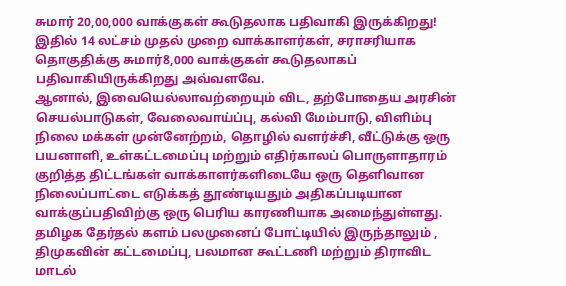சுமார் 20,00,000 வாக்குகள் கூடுதலாக பதிவாகி இருக்கிறது! இதில் 14 லட்சம் முதல் முறை வாக்காளர்கள், சராசரியாக தொகுதிக்கு சுமார்8,000 வாக்குகள் கூடுதலாகப் பதிவாகியிருக்கிறது அவ்வளவே.
ஆனால், இவையெல்லாவற்றையும் விட, தற்போதைய அரசின் செயல்பாடுகள், வேலைவாய்ப்பு, கல்வி மேம்பாடு, விளிம்பு நிலை மக்கள் முன்னேற்றம், தொழில் வளர்ச்சி, வீட்டுக்கு ஒரு பயனாளி, உள்கட்டமைப்பு மற்றும் எதிர்காலப் பொருளாதாரம் குறித்த திட்டங்கள் வாக்காளர்களிடையே ஒரு தெளிவான நிலைப்பாட்டை எடுக்கத் தூண்டியதும் அதிகப்படியான வாக்குப்பதிவிற்கு ஒரு பெரிய காரணியாக அமைந்துள்ளது.
தமிழக தேர்தல் களம் பலமுனைப் போட்டியில் இருந்தாலும் , திமுகவின் கட்டமைப்பு, பலமான கூட்டணி மற்றும் திராவிட மாடல்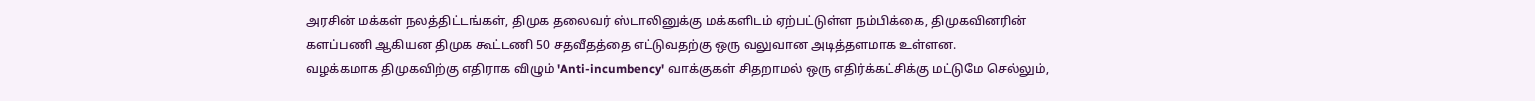அரசின் மக்கள் நலத்திட்டங்கள், திமுக தலைவர் ஸ்டாலினுக்கு மக்களிடம் ஏற்பட்டுள்ள நம்பிக்கை, திமுகவினரின் களப்பணி ஆகியன திமுக கூட்டணி 50 சதவீதத்தை எட்டுவதற்கு ஒரு வலுவான அடித்தளமாக உள்ளன.
வழக்கமாக திமுகவிற்கு எதிராக விழும் 'Anti-incumbency' வாக்குகள் சிதறாமல் ஒரு எதிர்க்கட்சிக்கு மட்டுமே செல்லும்,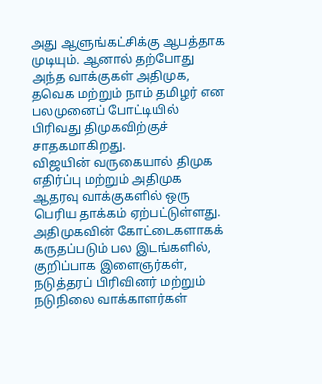அது ஆளுங்கட்சிக்கு ஆபத்தாக முடியும். ஆனால் தற்போது அந்த வாக்குகள் அதிமுக, தவெக மற்றும் நாம் தமிழர் என பலமுனைப் போட்டியில் பிரிவது திமுகவிற்குச் சாதகமாகிறது.
விஜயின் வருகையால் திமுக எதிர்ப்பு மற்றும் அதிமுக ஆதரவு வாக்குகளில் ஒரு பெரிய தாக்கம் ஏற்பட்டுள்ளது. அதிமுகவின் கோட்டைகளாகக் கருதப்படும் பல இடங்களில், குறிப்பாக இளைஞர்கள், நடுத்தரப் பிரிவினர் மற்றும் நடுநிலை வாக்காளர்கள்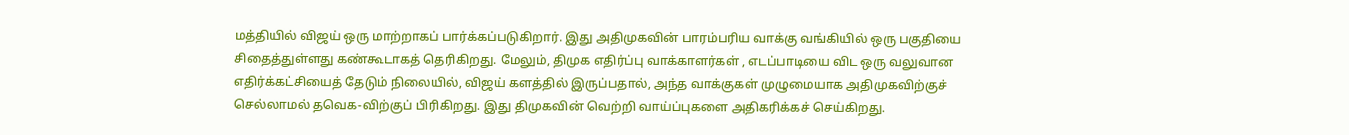மத்தியில் விஜய் ஒரு மாற்றாகப் பார்க்கப்படுகிறார். இது அதிமுகவின் பாரம்பரிய வாக்கு வங்கியில் ஒரு பகுதியை சிதைத்துள்ளது கண்கூடாகத் தெரிகிறது. மேலும், திமுக எதிர்ப்பு வாக்காளர்கள் , எடப்பாடியை விட ஒரு வலுவான எதிர்க்கட்சியைத் தேடும் நிலையில், விஜய் களத்தில் இருப்பதால், அந்த வாக்குகள் முழுமையாக அதிமுகவிற்குச் செல்லாமல் தவெக-விற்குப் பிரிகிறது. இது திமுகவின் வெற்றி வாய்ப்புகளை அதிகரிக்கச் செய்கிறது.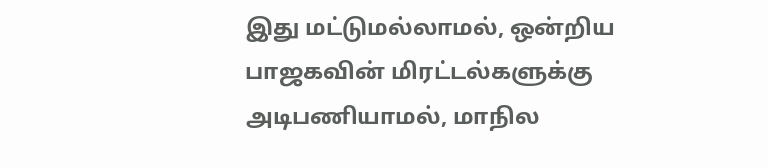இது மட்டுமல்லாமல், ஒன்றிய பாஜகவின் மிரட்டல்களுக்கு அடிபணியாமல், மாநில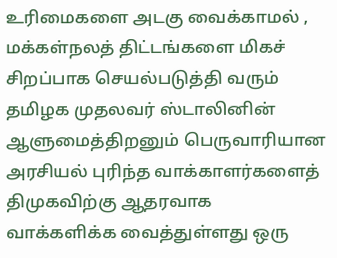உரிமைகளை அடகு வைக்காமல் , மக்கள்நலத் திட்டங்களை மிகச் சிறப்பாக செயல்படுத்தி வரும் தமிழக முதலவர் ஸ்டாலினின் ஆளுமைத்திறனும் பெருவாரியான அரசியல் புரிந்த வாக்காளர்களைத் திமுகவிற்கு ஆதரவாக வாக்களிக்க வைத்துள்ளது ஒரு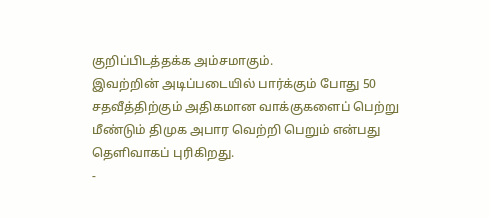குறிப்பிடத்தக்க அம்சமாகும்.
இவற்றின் அடிப்படையில் பார்க்கும் போது 50 சதவீத்திற்கும் அதிகமான வாக்குகளைப் பெற்று மீண்டும் திமுக அபார வெற்றி பெறும் என்பது தெளிவாகப் புரிகிறது.
-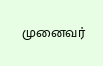முனைவர்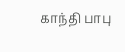காந்தி பாபு